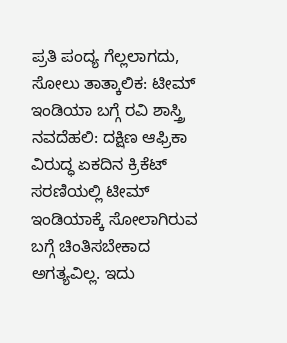ಪ್ರತಿ ಪಂದ್ಯ ಗೆಲ್ಲಲಾಗದು, ಸೋಲು ತಾತ್ಕಾಲಿಕ: ಟೀಮ್ ಇಂಡಿಯಾ ಬಗ್ಗೆ ರವಿ ಶಾಸ್ತ್ರಿ ನವದೆಹಲಿ: ದಕ್ಷಿಣ ಆಫ್ರಿಕಾ ವಿರುದ್ಧ ಏಕದಿನ ಕ್ರಿಕೆಟ್ ಸರಣಿಯಲ್ಲಿ ಟೀಮ್ ಇಂಡಿಯಾಕ್ಕೆ ಸೋಲಾಗಿರುವ ಬಗ್ಗೆ ಚಿಂತಿಸಬೇಕಾದ ಅಗತ್ಯವಿಲ್ಲ. ಇದು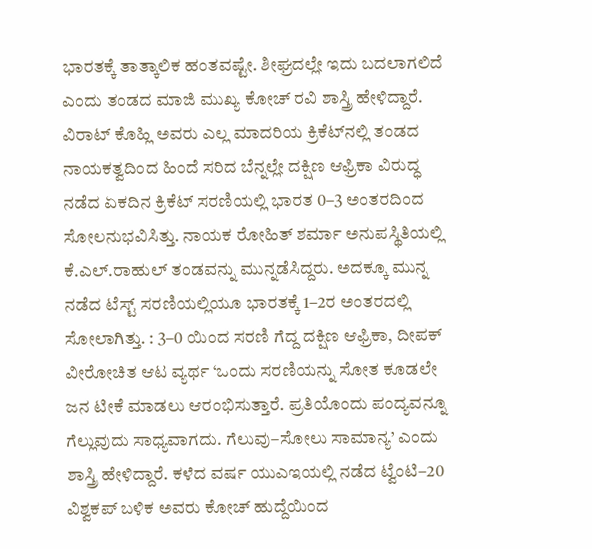ಭಾರತಕ್ಕೆ ತಾತ್ಕಾಲಿಕ ಹಂತವಷ್ಟೇ. ಶೀಘ್ರದಲ್ಲೇ ಇದು ಬದಲಾಗಲಿದೆ ಎಂದು ತಂಡದ ಮಾಜಿ ಮುಖ್ಯ ಕೋಚ್ ರವಿ ಶಾಸ್ತ್ರಿ ಹೇಳಿದ್ದಾರೆ. ವಿರಾಟ್ ಕೊಹ್ಲಿ ಅವರು ಎಲ್ಲ ಮಾದರಿಯ ಕ್ರಿಕೆಟ್‌ನಲ್ಲಿ ತಂಡದ ನಾಯಕತ್ವದಿಂದ ಹಿಂದೆ ಸರಿದ ಬೆನ್ನಲ್ಲೇ ದಕ್ಷಿಣ ಆಫ್ರಿಕಾ ವಿರುದ್ಧ ನಡೆದ ಏಕದಿನ ಕ್ರಿಕೆಟ್‌ ಸರಣಿಯಲ್ಲಿ ಭಾರತ 0–3 ಅಂತರದಿಂದ ಸೋಲನುಭವಿಸಿತ್ತು. ನಾಯಕ ರೋಹಿತ್ ಶರ್ಮಾ ಅನುಪಸ್ಥಿತಿಯಲ್ಲಿ ಕೆ.ಎಲ್.ರಾಹುಲ್ ತಂಡವನ್ನು ಮುನ್ನಡೆಸಿದ್ದರು. ಅದಕ್ಕೂ ಮುನ್ನ ನಡೆದ ಟೆಸ್ಟ್ ಸರಣಿಯಲ್ಲಿಯೂ ಭಾರತಕ್ಕೆ 1–2ರ ಅಂತರದಲ್ಲಿ ಸೋಲಾಗಿತ್ತು. : 3–0 ಯಿಂದ ಸರಣಿ ಗೆದ್ದ ದಕ್ಷಿಣ ಆಫ್ರಿಕಾ, ದೀಪಕ್ ವೀರೋಚಿತ ಆಟ ವ್ಯರ್ಥ ‘ಒಂದು ಸರಣಿಯನ್ನು ಸೋತ ಕೂಡಲೇ ಜನ ಟೀಕೆ ಮಾಡಲು ಆರಂಭಿಸುತ್ತಾರೆ. ಪ್ರತಿಯೊಂದು ಪಂದ್ಯವನ್ನೂ ಗೆಲ್ಲುವುದು ಸಾಧ್ಯವಾಗದು. ಗೆಲುವು–ಸೋಲು ಸಾಮಾನ್ಯ’ ಎಂದು ಶಾಸ್ತ್ರಿ ಹೇಳಿದ್ದಾರೆ. ಕಳೆದ ವರ್ಷ ಯುಎಇಯಲ್ಲಿ ನಡೆದ ಟ್ವೆಂಟಿ–20 ವಿಶ್ವಕಪ್ ಬಳಿಕ ಅವರು ಕೋಚ್ ಹುದ್ದೆಯಿಂದ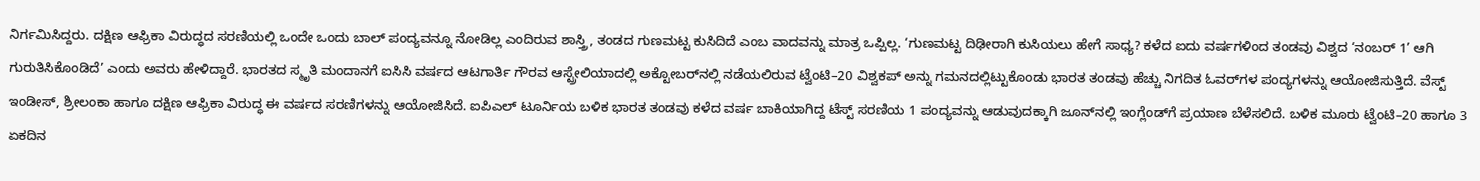ನಿರ್ಗಮಿಸಿದ್ದರು. ದಕ್ಷಿಣ ಆಫ್ರಿಕಾ ವಿರುದ್ಧದ ಸರಣಿಯಲ್ಲಿ ಒಂದೇ ಒಂದು ಬಾಲ್ ಪಂದ್ಯವನ್ನೂ ನೋಡಿಲ್ಲ ಎಂದಿರುವ ಶಾಸ್ತ್ರಿ, ತಂಡದ ಗುಣಮಟ್ಟ ಕುಸಿದಿದೆ ಎಂಬ ವಾದವನ್ನು ಮಾತ್ರ ಒಪ್ಪಿಲ್ಲ. ‘ಗುಣಮಟ್ಟ ದಿಢೀರಾಗಿ ಕುಸಿಯಲು ಹೇಗೆ ಸಾಧ್ಯ? ಕಳೆದ ಐದು ವರ್ಷಗಳಿಂದ ತಂಡವು ವಿಶ್ವದ ‘ನಂಬರ್ 1’ ಆಗಿ ಗುರುತಿಸಿಕೊಂಡಿದೆ’ ಎಂದು ಅವರು ಹೇಳಿದ್ದಾರೆ. ಭಾರತದ ಸ್ಮೃತಿ ಮಂದಾನಗೆ ಐಸಿಸಿ ವರ್ಷದ ಆಟಗಾರ್ತಿ ಗೌರವ ಆಸ್ಟ್ರೇಲಿಯಾದಲ್ಲಿ ಅಕ್ಟೋಬರ್‌ನಲ್ಲಿ ನಡೆಯಲಿರುವ ಟ್ವೆಂಟಿ–20 ವಿಶ್ವಕಪ್ ಅನ್ನು ಗಮನದಲ್ಲಿಟ್ಟುಕೊಂಡು ಭಾರತ ತಂಡವು ಹೆಚ್ಚು ನಿಗದಿತ ಓವರ್‌ಗಳ ಪಂದ್ಯಗಳನ್ನು ಆಯೋಜಿಸುತ್ತಿದೆ. ವೆಸ್ಟ್ ಇಂಡೀಸ್, ಶ್ರೀಲಂಕಾ ಹಾಗೂ ದಕ್ಷಿಣ ಆಫ್ರಿಕಾ ವಿರುದ್ಧ ಈ ವರ್ಷದ ಸರಣಿಗಳನ್ನು ಆಯೋಜಿಸಿದೆ. ಐಪಿಎಲ್ ಟೂರ್ನಿಯ ಬಳಿಕ ಭಾರತ ತಂಡವು ಕಳೆದ ವರ್ಷ ಬಾಕಿಯಾಗಿದ್ದ ಟೆಸ್ಟ್ ಸರಣಿಯ 1 ಪಂದ್ಯವನ್ನು ಆಡುವುದಕ್ಕಾಗಿ ಜೂನ್‌ನಲ್ಲಿ ಇಂಗ್ಲೆಂಡ್‌ಗೆ ಪ್ರಯಾಣ ಬೆಳೆಸಲಿದೆ. ಬಳಿಕ ಮೂರು ಟ್ವೆಂಟಿ–20 ಹಾಗೂ 3 ಏಕದಿನ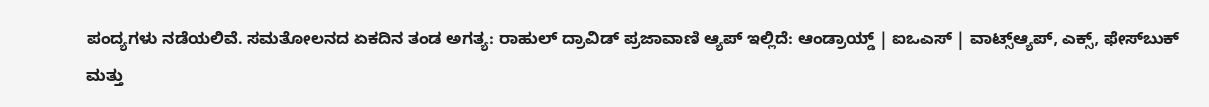ಪಂದ್ಯಗಳು ನಡೆಯಲಿವೆ. ಸಮತೋಲನದ ಏಕದಿನ ತಂಡ ಅಗತ್ಯ: ರಾಹುಲ್ ದ್ರಾವಿಡ್ ಪ್ರಜಾವಾಣಿ ಆ್ಯಪ್ ಇಲ್ಲಿದೆ: ಆಂಡ್ರಾಯ್ಡ್ | ಐಒಎಸ್ | ವಾಟ್ಸ್ಆ್ಯಪ್, ಎಕ್ಸ್, ಫೇಸ್‌ಬುಕ್ ಮತ್ತು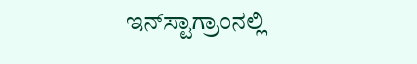ಇನ್‌ಸ್ಟಾಗ್ರಾಂನಲ್ಲಿ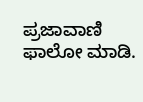ಪ್ರಜಾವಾಣಿ ಫಾಲೋ ಮಾಡಿ.